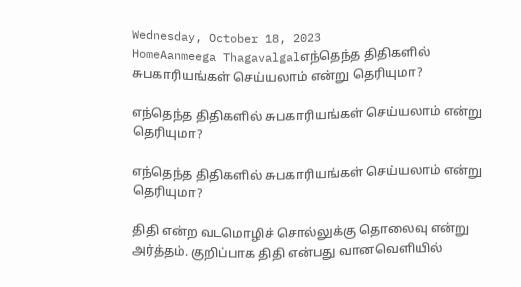Wednesday, October 18, 2023
HomeAanmeega Thagavalgalஎந்தெந்த திதிகளில் சுபகாரியங்கள் செய்யலாம் என்று தெரியுமா?

எந்தெந்த திதிகளில் சுபகாரியங்கள் செய்யலாம் என்று தெரியுமா?

எந்தெந்த திதிகளில் சுபகாரியங்கள் செய்யலாம் என்று தெரியுமா?

திதி என்ற வடமொழிச் சொல்லுக்கு தொலைவு என்று அர்த்தம். குறிப்பாக திதி என்பது வானவெளியில்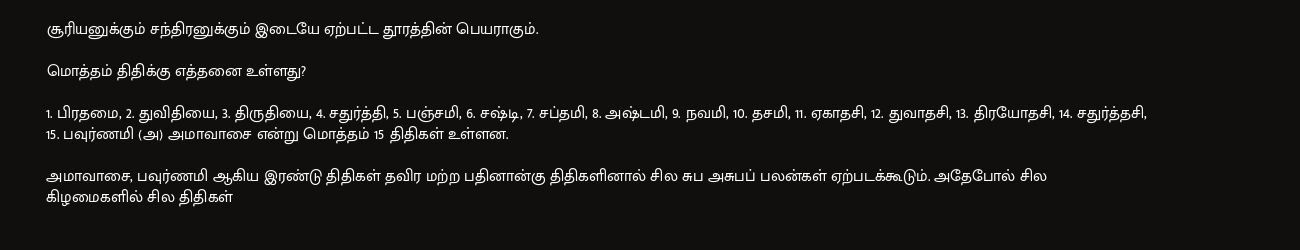சூரியனுக்கும் சந்திரனுக்கும் இடையே ஏற்பட்ட தூரத்தின் பெயராகும்.

மொத்தம் திதிக்கு எத்தனை உள்ளது?

1. பிரதமை, 2. துவிதியை, 3. திருதியை, 4. சதுர்த்தி, 5. பஞ்சமி, 6. சஷ்டி, 7. சப்தமி, 8. அஷ்டமி, 9. நவமி, 10. தசமி, 11. ஏகாதசி, 12. துவாதசி, 13. திரயோதசி, 14. சதுர்த்தசி, 15. பவுர்ணமி (அ) அமாவாசை என்று மொத்தம் 15 திதிகள் உள்ளன.

அமாவாசை, பவுர்ணமி ஆகிய இரண்டு திதிகள் தவிர மற்ற பதினான்கு திதிகளினால் சில சுப அசுபப் பலன்கள் ஏற்படக்கூடும். அதேபோல் சில கிழமைகளில் சில திதிகள்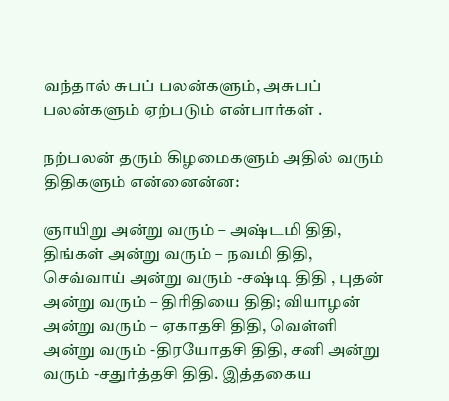வந்தால் சுபப் பலன்களும், அசுபப் பலன்களும் ஏற்படும் என்பார்கள் .

நற்பலன் தரும் கிழமைகளும் அதில் வரும் திதிகளும் என்னைன்ன:

ஞாயிறு அன்று வரும் – அஷ்டமி திதி, திங்கள் அன்று வரும் – நவமி திதி, செவ்வாய் அன்று வரும் -சஷ்டி திதி , புதன் அன்று வரும் – திரிதியை திதி; வியாழன் அன்று வரும் – ஏகாதசி திதி, வெள்ளி அன்று வரும் -திரயோதசி திதி, சனி அன்று வரும் -சதுர்த்தசி திதி. இத்தகைய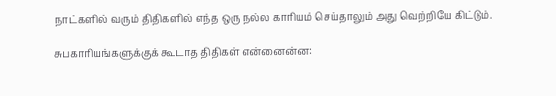நாட்களில் வரும் திதிகளில் எந்த ஒரு நல்ல காரியம் செய்தாலும் அது வெற்றியே கிட்டும்.

சுபகாரியங்களுக்குக் கூடாத திதிகள் என்னைன்ன: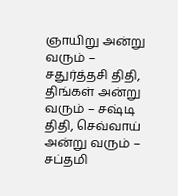ஞாயிறு அன்று வரும் – சதுர்த்தசி திதி, திங்கள் அன்று வரும் – சஷ்டி திதி, செவ்வாய் அன்று வரும் – சப்தமி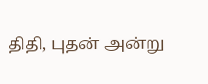திதி, புதன் அன்று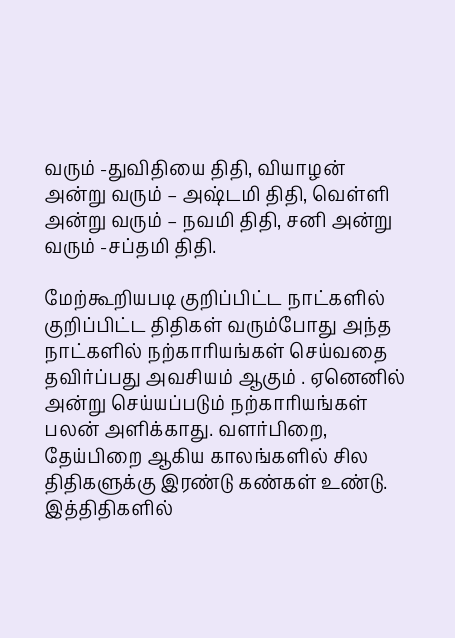வரும் -துவிதியை திதி, வியாழன் அன்று வரும் – அஷ்டமி திதி, வெள்ளி அன்று வரும் – நவமி திதி, சனி அன்று வரும் -சப்தமி திதி.

மேற்கூறியபடி குறிப்பிட்ட நாட்களில் குறிப்பிட்ட திதிகள் வரும்போது அந்த நாட்களில் நற்காரியங்கள் செய்வதை தவிர்ப்பது அவசியம் ஆகும் . ஏனெனில் அன்று செய்யப்படும் நற்காரியங்கள் பலன் அளிக்காது. வளர்பிறை, தேய்பிறை ஆகிய காலங்களில் சில திதிகளுக்கு இரண்டு கண்கள் உண்டு. இத்திதிகளில்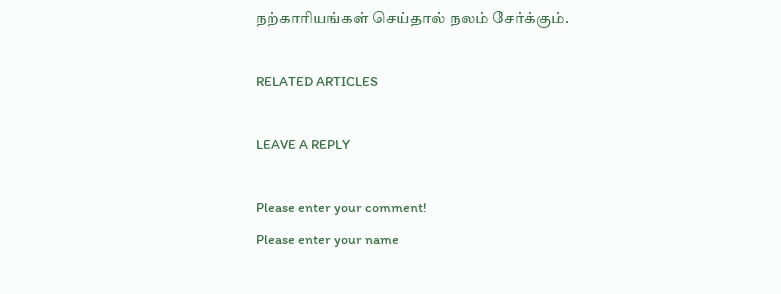நற்காரியங்கள் செய்தால் நலம் சேர்க்கும்.

RELATED ARTICLES

LEAVE A REPLY

Please enter your comment!
Please enter your name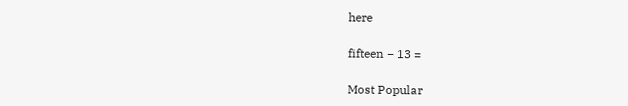here

fifteen − 13 =

Most Popular